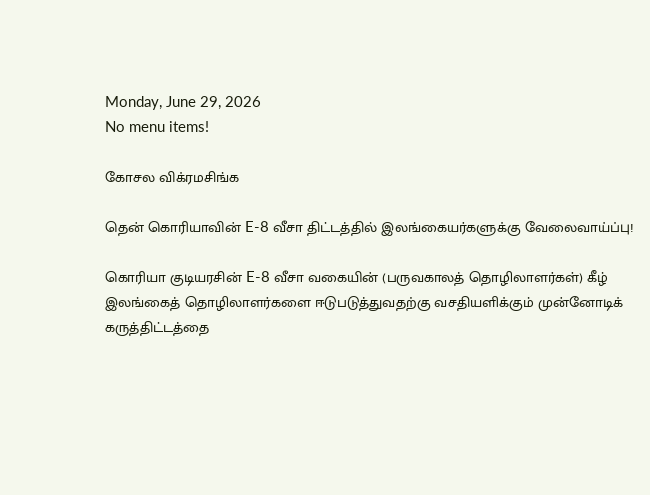Monday, June 29, 2026
No menu items!

கோசல விக்ரமசிங்க

தென் கொரியாவின் E-8 வீசா திட்டத்தில் இலங்கையர்களுக்கு வேலைவாய்ப்பு!

கொரியா குடியரசின் E-8 வீசா வகையின் (பருவகாலத் தொழிலாளர்கள்) கீழ் இலங்கைத் தொழிலாளர்களை ஈடுபடுத்துவதற்கு வசதியளிக்கும் முன்னோடிக் கருத்திட்டத்தை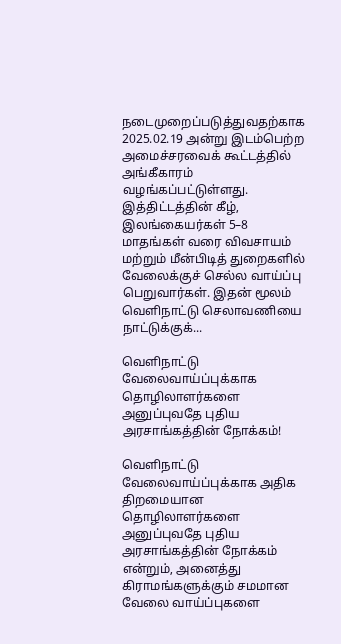நடைமுறைப்படுத்துவதற்காக 2025.02.19 அன்று இடம்பெற்ற அமைச்சரவைக் கூட்டத்தில் அங்கீகாரம் வழங்கப்பட்டுள்ளது. இத்திட்டத்தின் கீழ், இலங்கையர்கள் 5–8 மாதங்கள் வரை விவசாயம் மற்றும் மீன்பிடித் துறைகளில் வேலைக்குச் செல்ல வாய்ப்பு பெறுவார்கள். இதன் மூலம் வெளிநாட்டு செலாவணியை நாட்டுக்குக்...

வெளிநாட்டு வேலைவாய்ப்புக்காக தொழிலாளர்களை அனுப்புவதே புதிய அரசாங்கத்தின் நோக்கம்!

வெளிநாட்டு வேலைவாய்ப்புக்காக அதிக திறமையான தொழிலாளர்களை அனுப்புவதே புதிய அரசாங்கத்தின் நோக்கம் என்றும், அனைத்து கிராமங்களுக்கும் சமமான வேலை வாய்ப்புகளை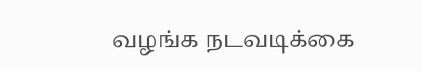வழங்க நடவடிக்கை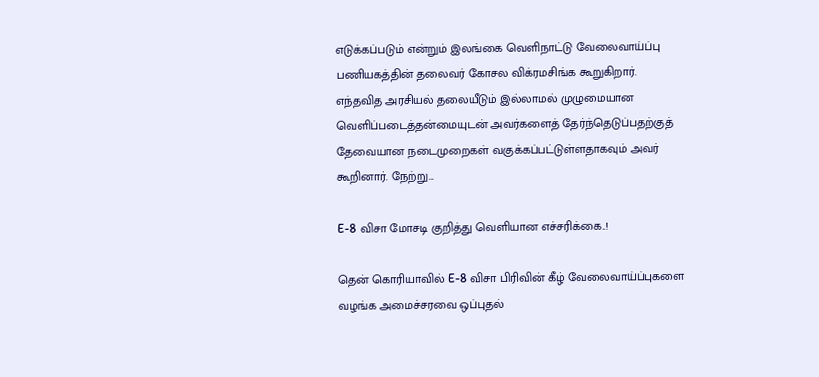எடுக்கப்படும் என்றும் இலங்கை வெளிநாட்டு வேலைவாய்ப்பு பணியகத்தின் தலைவர் கோசல விக்ரமசிங்க கூறுகிறார். எந்தவித அரசியல் தலையீடும் இல்லாமல் முழுமையான வெளிப்படைத்தன்மையுடன் அவர்களைத் தேர்ந்தெடுப்பதற்குத் தேவையான நடைமுறைகள் வகுக்கப்பட்டுள்ளதாகவும் அவர் கூறினார். நேற்று...

E-8 விசா மோசடி குறித்து வெளியான எச்சரிக்கை..!

தென் கொரியாவில் E-8 விசா பிரிவின் கீழ் வேலைவாய்ப்புகளை வழங்க அமைச்சரவை ஒப்புதல்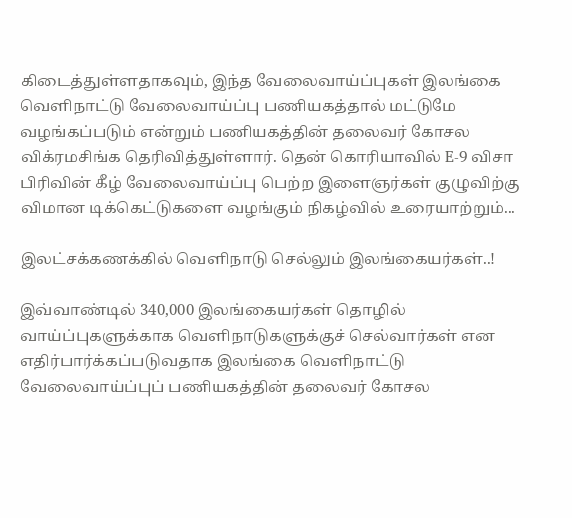கிடைத்துள்ளதாகவும், இந்த வேலைவாய்ப்புகள் இலங்கை வெளிநாட்டு வேலைவாய்ப்பு பணியகத்தால் மட்டுமே வழங்கப்படும் என்றும் பணியகத்தின் தலைவர் கோசல விக்ரமசிங்க தெரிவித்துள்ளார். தென் கொரியாவில் E-9 விசா பிரிவின் கீழ் வேலைவாய்ப்பு பெற்ற இளைஞர்கள் குழுவிற்கு விமான டிக்கெட்டுகளை வழங்கும் நிகழ்வில் உரையாற்றும்...

இலட்சக்கணக்கில் வெளிநாடு செல்லும் இலங்கையர்கள்..!

இவ்வாண்டில் 340,000 இலங்கையர்கள் தொழில் வாய்ப்புகளுக்காக வெளிநாடுகளுக்குச் செல்வார்கள் என எதிர்பார்க்கப்படுவதாக இலங்கை வெளிநாட்டு வேலைவாய்ப்புப் பணியகத்தின் தலைவர் கோசல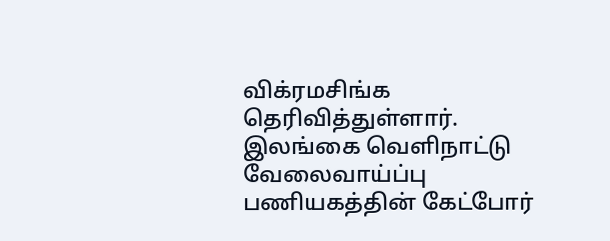விக்ரமசிங்க தெரிவித்துள்ளார். இலங்கை வெளிநாட்டு வேலைவாய்ப்பு பணியகத்தின் கேட்போர்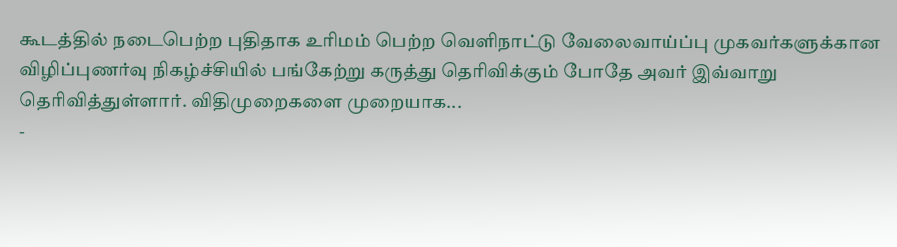கூடத்தில் நடைபெற்ற புதிதாக உரிமம் பெற்ற வெளிநாட்டு வேலைவாய்ப்பு முகவர்களுக்கான விழிப்புணர்வு நிகழ்ச்சியில் பங்கேற்று கருத்து தெரிவிக்கும் போதே அவர் இவ்வாறு தெரிவித்துள்ளார். விதிமுறைகளை முறையாக...
-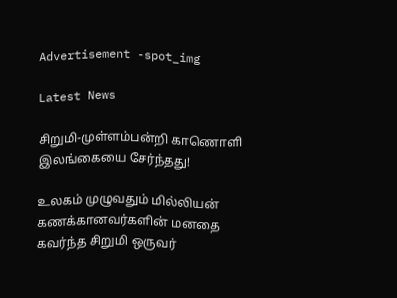Advertisement -spot_img

Latest News

சிறுமி-முள்ளம்பன்றி காணொளி இலங்கையை சேர்ந்தது!

உலகம் முழுவதும் மில்லியன் கணக்கானவர்களின் மனதை கவர்ந்த சிறுமி ஒருவர்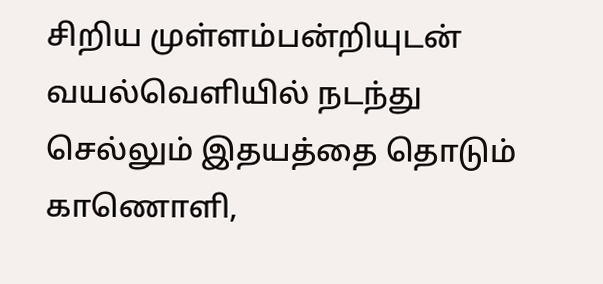சிறிய முள்ளம்பன்றியுடன் வயல்வெளியில் நடந்து செல்லும் இதயத்தை தொடும் காணொளி,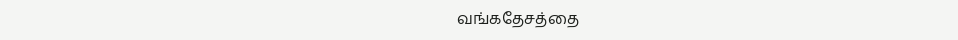வங்கதேசத்தை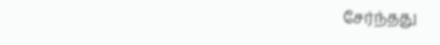சேர்ந்தது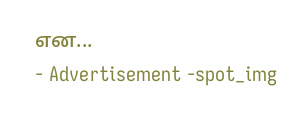என...
- Advertisement -spot_img